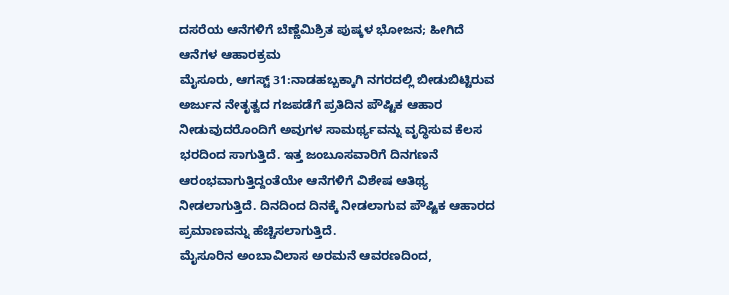ದಸರೆಯ ಆನೆಗಳಿಗೆ ಬೆಣ್ಣೆಮಿಶ್ರಿತ ಪುಷ್ಕಳ ಭೋಜನ; ಹೀಗಿದೆ ಆನೆಗಳ ಆಹಾರಕ್ರಮ
ಮೈಸೂರು, ಆಗಸ್ಟ್ 31:ನಾಡಹಬ್ಬಕ್ಕಾಗಿ ನಗರದಲ್ಲಿ ಬೀಡುಬಿಟ್ಟಿರುವ ಅರ್ಜುನ ನೇತೃತ್ವದ ಗಜಪಡೆಗೆ ಪ್ರತಿದಿನ ಪೌಷ್ಟಿಕ ಆಹಾರ ನೀಡುವುದರೊಂದಿಗೆ ಅವುಗಳ ಸಾಮರ್ಥ್ಯವನ್ನು ವೃದ್ಧಿಸುವ ಕೆಲಸ ಭರದಿಂದ ಸಾಗುತ್ತಿದೆ. ಇತ್ತ ಜಂಬೂಸವಾರಿಗೆ ದಿನಗಣನೆ ಆರಂಭವಾಗುತ್ತಿದ್ದಂತೆಯೇ ಆನೆಗಳಿಗೆ ವಿಶೇಷ ಆತಿಥ್ಯ ನೀಡಲಾಗುತ್ತಿದೆ. ದಿನದಿಂದ ದಿನಕ್ಕೆ ನೀಡಲಾಗುವ ಪೌಷ್ಟಿಕ ಆಹಾರದ ಪ್ರಮಾಣವನ್ನು ಹೆಚ್ಚಿಸಲಾಗುತ್ತಿದೆ.
ಮೈಸೂರಿನ ಅಂಬಾವಿಲಾಸ ಅರಮನೆ ಆವರಣದಿಂದ,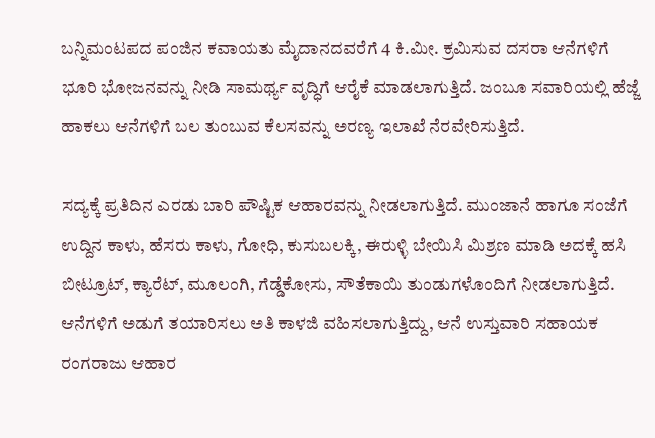ಬನ್ನಿಮಂಟಪದ ಪಂಜಿನ ಕವಾಯತು ಮೈದಾನದವರೆಗೆ 4 ಕಿ.ಮೀ. ಕ್ರಮಿಸುವ ದಸರಾ ಆನೆಗಳಿಗೆ ಭೂರಿ ಭೋಜನವನ್ನು ನೀಡಿ ಸಾಮರ್ಥ್ಯ ವೃದ್ಧಿಗೆ ಆರೈಕೆ ಮಾಡಲಾಗುತ್ತಿದೆ. ಜಂಬೂ ಸವಾರಿಯಲ್ಲಿ ಹೆಜ್ಜೆ ಹಾಕಲು ಆನೆಗಳಿಗೆ ಬಲ ತುಂಬುವ ಕೆಲಸವನ್ನು ಅರಣ್ಯ ಇಲಾಖೆ ನೆರವೇರಿಸುತ್ತಿದೆ.

ಸದ್ಯಕ್ಕೆ ಪ್ರತಿದಿನ ಎರಡು ಬಾರಿ ಪೌಷ್ಟಿಕ ಆಹಾರವನ್ನು ನೀಡಲಾಗುತ್ತಿದೆ. ಮುಂಜಾನೆ ಹಾಗೂ ಸಂಜೆಗೆ ಉದ್ದಿನ ಕಾಳು, ಹೆಸರು ಕಾಳು, ಗೋಧಿ, ಕುಸುಬಲಕ್ಕಿ, ಈರುಳ್ಳಿ ಬೇಯಿಸಿ ಮಿಶ್ರಣ ಮಾಡಿ ಅದಕ್ಕೆ ಹಸಿ ಬೀಟ್ರೂಟ್, ಕ್ಯಾರೆಟ್, ಮೂಲಂಗಿ, ಗೆಡ್ಡೆಕೋಸು, ಸೌತೆಕಾಯಿ ತುಂಡುಗಳೊಂದಿಗೆ ನೀಡಲಾಗುತ್ತಿದೆ. ಆನೆಗಳಿಗೆ ಅಡುಗೆ ತಯಾರಿಸಲು ಅತಿ ಕಾಳಜಿ ವಹಿಸಲಾಗುತ್ತಿದ್ದು, ಆನೆ ಉಸ್ತುವಾರಿ ಸಹಾಯಕ ರಂಗರಾಜು ಆಹಾರ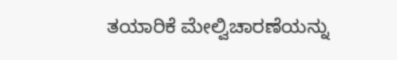ತಯಾರಿಕೆ ಮೇಲ್ವಿಚಾರಣೆಯನ್ನು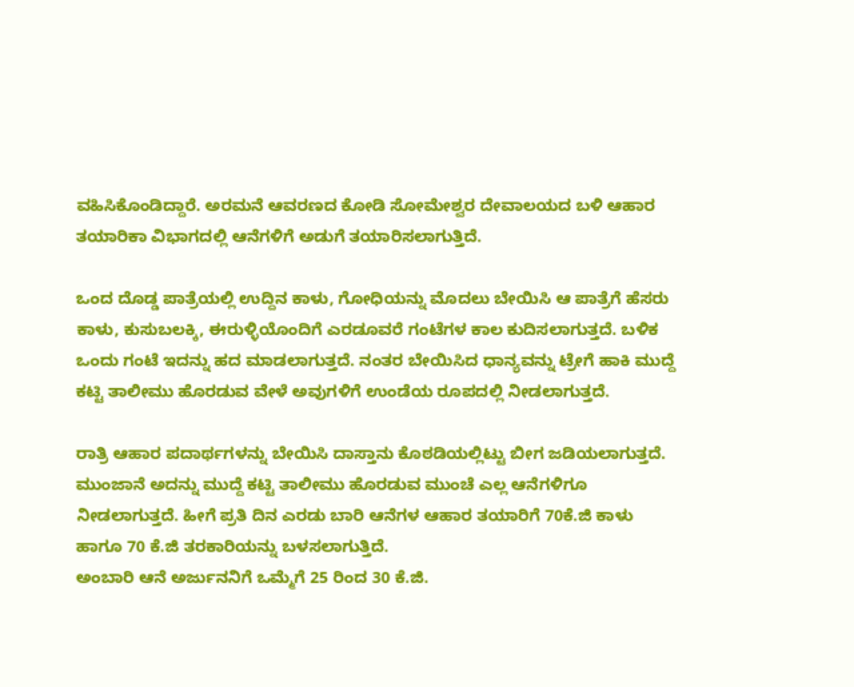ವಹಿಸಿಕೊಂಡಿದ್ದಾರೆ. ಅರಮನೆ ಆವರಣದ ಕೋಡಿ ಸೋಮೇಶ್ವರ ದೇವಾಲಯದ ಬಳಿ ಆಹಾರ ತಯಾರಿಕಾ ವಿಭಾಗದಲ್ಲಿ ಆನೆಗಳಿಗೆ ಅಡುಗೆ ತಯಾರಿಸಲಾಗುತ್ತಿದೆ.

ಒಂದ ದೊಡ್ಡ ಪಾತ್ರೆಯಲ್ಲಿ ಉದ್ದಿನ ಕಾಳು, ಗೋಧಿಯನ್ನು ಮೊದಲು ಬೇಯಿಸಿ ಆ ಪಾತ್ರೆಗೆ ಹೆಸರು ಕಾಳು, ಕುಸುಬಲಕ್ಕಿ, ಈರುಳ್ಳಿಯೊಂದಿಗೆ ಎರಡೂವರೆ ಗಂಟೆಗಳ ಕಾಲ ಕುದಿಸಲಾಗುತ್ತದೆ. ಬಳಿಕ ಒಂದು ಗಂಟೆ ಇದನ್ನು ಹದ ಮಾಡಲಾಗುತ್ತದೆ. ನಂತರ ಬೇಯಿಸಿದ ಧಾನ್ಯವನ್ನು ಟ್ರೇಗೆ ಹಾಕಿ ಮುದ್ದೆ ಕಟ್ಟಿ ತಾಲೀಮು ಹೊರಡುವ ವೇಳೆ ಅವುಗಳಿಗೆ ಉಂಡೆಯ ರೂಪದಲ್ಲಿ ನೀಡಲಾಗುತ್ತದೆ.

ರಾತ್ರಿ ಆಹಾರ ಪದಾರ್ಥಗಳನ್ನು ಬೇಯಿಸಿ ದಾಸ್ತಾನು ಕೊಠಡಿಯಲ್ಲಿಟ್ಟು ಬೀಗ ಜಡಿಯಲಾಗುತ್ತದೆ. ಮುಂಜಾನೆ ಅದನ್ನು ಮುದ್ದೆ ಕಟ್ಟಿ ತಾಲೀಮು ಹೊರಡುವ ಮುಂಚೆ ಎಲ್ಲ ಆನೆಗಳಿಗೂ ನೀಡಲಾಗುತ್ತದೆ. ಹೀಗೆ ಪ್ರತಿ ದಿನ ಎರಡು ಬಾರಿ ಆನೆಗಳ ಆಹಾರ ತಯಾರಿಗೆ 70ಕೆ.ಜಿ ಕಾಳು ಹಾಗೂ 70 ಕೆ.ಜಿ ತರಕಾರಿಯನ್ನು ಬಳಸಲಾಗುತ್ತಿದೆ.
ಅಂಬಾರಿ ಆನೆ ಅರ್ಜುನನಿಗೆ ಒಮ್ಮೆಗೆ 25 ರಿಂದ 30 ಕೆ.ಜಿ.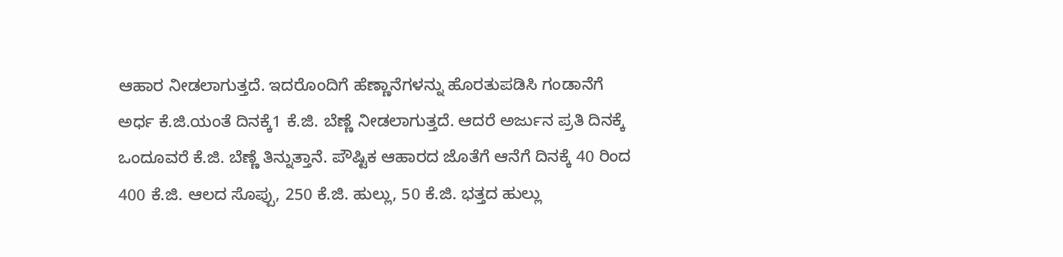ಆಹಾರ ನೀಡಲಾಗುತ್ತದೆ. ಇದರೊಂದಿಗೆ ಹೆಣ್ಣಾನೆಗಳನ್ನು ಹೊರತುಪಡಿಸಿ ಗಂಡಾನೆಗೆ ಅರ್ಧ ಕೆ.ಜಿ.ಯಂತೆ ದಿನಕ್ಕೆ1 ಕೆ.ಜಿ. ಬೆಣ್ಣೆ ನೀಡಲಾಗುತ್ತದೆ. ಆದರೆ ಅರ್ಜುನ ಪ್ರತಿ ದಿನಕ್ಕೆ ಒಂದೂವರೆ ಕೆ.ಜಿ. ಬೆಣ್ಣೆ ತಿನ್ನುತ್ತಾನೆ. ಪೌಷ್ಟಿಕ ಆಹಾರದ ಜೊತೆಗೆ ಆನೆಗೆ ದಿನಕ್ಕೆ 40 ರಿಂದ 400 ಕೆ.ಜಿ. ಆಲದ ಸೊಪ್ಪು, 250 ಕೆ.ಜಿ. ಹುಲ್ಲು, 50 ಕೆ.ಜಿ. ಭತ್ತದ ಹುಲ್ಲು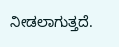ನೀಡಲಾಗುತ್ತದೆ.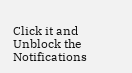Click it and Unblock the Notifications